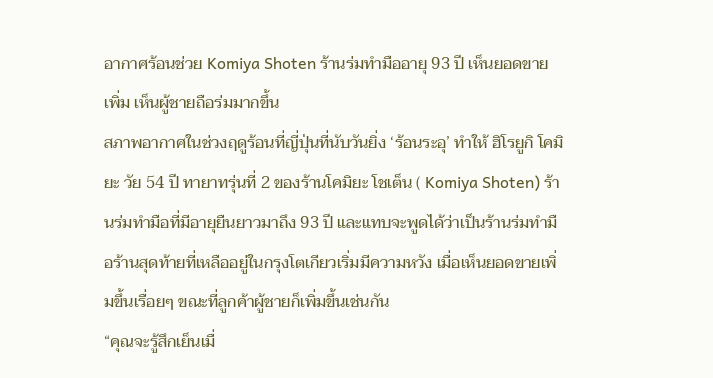อากาศร้อนช่วย Komiya Shoten ร้านร่มทำมืออายุ 93 ปี เห็นยอดขายเพิ่ม เห็นผู้ชายถือร่มมากขึ้น
สภาพอากาศในช่วงฤดูร้อนที่ญี่ปุ่นที่นับวันยิ่ง ‘ร้อนระอุ’ ทำให้ ฮิโรยูกิ โคมิยะ วัย 54 ปี ทายาทรุ่นที่ 2 ของร้านโคมิยะ โชเต็น ( Komiya Shoten) ร้านร่มทำมือที่มีอายุยืนยาวมาถึง 93 ปี และแทบจะพูดได้ว่าเป็นร้านร่มทำมือร้านสุดท้ายที่เหลืออยู่ในกรุงโตเกียวเริ่มมีความหวัง เมื่อเห็นยอดขายเพิ่มขึ้นเรื่อยๆ ขณะที่ลูกค้าผู้ชายก็เพิ่มขึ้นเช่นกัน
“คุณจะรู้สึกเย็นเมื่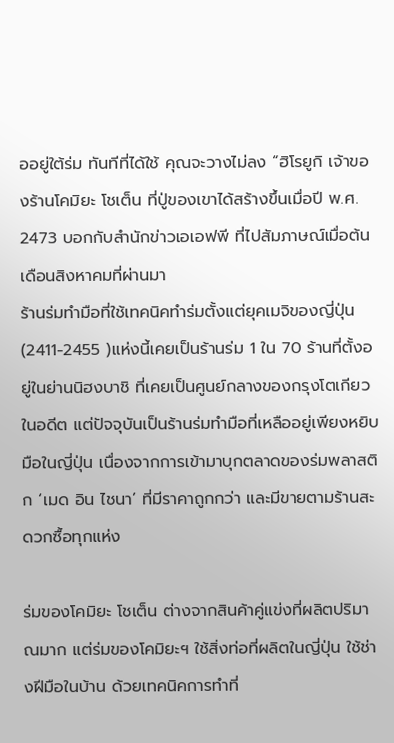ออยู่ใต้ร่ม ทันทีที่ได้ใช้ คุณจะวางไม่ลง “ฮิโรยูกิ เจ้าของร้านโคมิยะ โชเต็น ที่ปู่ของเขาได้สร้างขึ้นเมื่อปี พ.ศ. 2473 บอกกับสำนักข่าวเอเอฟพี ที่ไปสัมภาษณ์เมื่อต้นเดือนสิงหาคมที่ผ่านมา
ร้านร่มทำมือที่ใช้เทคนิคทำร่มตั้งแต่ยุคเมจิของญี่ปุ่น (2411-2455 )แห่งนี้เคยเป็นร้านร่ม 1 ใน 70 ร้านที่ตั้งอยู่ในย่านนิฮงบาชิ ที่เคยเป็นศูนย์กลางของกรุงโตเกียวในอดีต แต่ปัจจุบันเป็นร้านร่มทำมือที่เหลืออยู่เพียงหยิบมือในญี่ปุ่น เนื่องจากการเข้ามาบุกตลาดของร่มพลาสติก ‘เมด อิน ไชนา’ ที่มีราคาถูกกว่า และมีขายตามร้านสะดวกซื้อทุกแห่ง

ร่มของโคมิยะ โชเต็น ต่างจากสินค้าคู่แข่งที่ผลิตปริมาณมาก แต่ร่มของโคมิยะฯ ใช้สิ่งท่อที่ผลิตในญี่ปุ่น ใช้ช่างฝีมือในบ้าน ด้วยเทคนิคการทำที่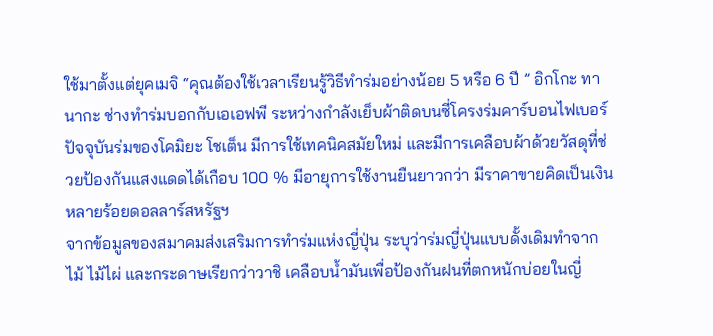ใช้มาตั้งแต่ยุคเมจิ “คุณต้องใช้เวลาเรียนรู้วิธีทำร่มอย่างน้อย 5 หรือ 6 ปี ” อิกโกะ ทานากะ ช่างทำร่มบอกกับเอเอฟพี ระหว่างกำลังเย็บผ้าติดบนซี่โครงร่มคาร์บอนไฟเบอร์
ปัจจุบันร่มของโคมิยะ โชเต็น มีการใช้เทคนิคสมัยใหม่ และมีการเคลือบผ้าด้วยวัสดุที่ช่วยป้องกันแสงแดดได้เกือบ 100 % มีอายุการใช้งานยืนยาวกว่า มีราคาขายคิดเป็นเงินหลายร้อยดอลลาร์สหรัฐฯ
จากข้อมูลของสมาคมส่งเสริมการทำร่มแห่งญี่ปุ่น ระบุว่าร่มญี่ปุ่นแบบดั้งเดิมทำจากไม้ ไม้ไผ่ และกระดาษเรียกว่าวาชิ เคลือบน้ำมันเพื่อป้องกันฝนที่ตกหนักบ่อยในญี่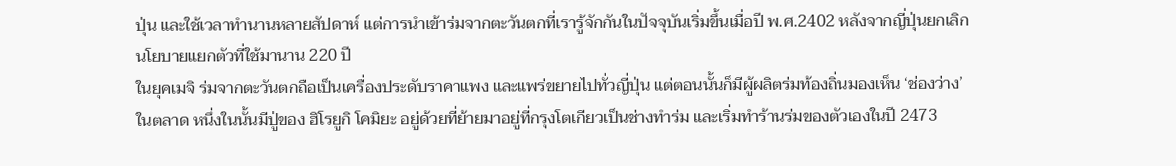ปุ่น และใช้เวลาทำนานหลายสัปดาห์ แต่การนำเข้าร่มจากตะวันตกที่เรารู้จักกันในปัจจุบันเริ่มขึ้นเมื่อปี พ.ศ.2402 หลังจากญี่ปุ่นยกเลิกนโยบายแยกตัวที่ใช้มานาน 220 ปี
ในยุคเมจิ ร่มจากตะวันตกถือเป็นเครื่องประดับราคาแพง และแพร่ขยายไปทั่วญี่ปุ่น แต่ตอนนั้นก็มีผู้ผลิตร่มท้องถิ่นมองเห็น ‘ช่องว่าง’ ในตลาด หนึ่งในนั้นมีปู่ของ ฮิโรยูกิ โคมิยะ อยู่ด้วยที่ย้ายมาอยู่ที่กรุงโตเกียวเป็นช่างทำร่ม และเริ่มทำร้านร่มของตัวเองในปี 2473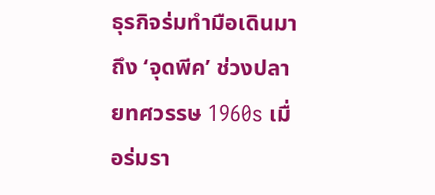ธุรกิจร่มทำมือเดินมาถึง ‘จุดพีค’ ช่วงปลายทศวรรษ 1960s เมื่อร่มรา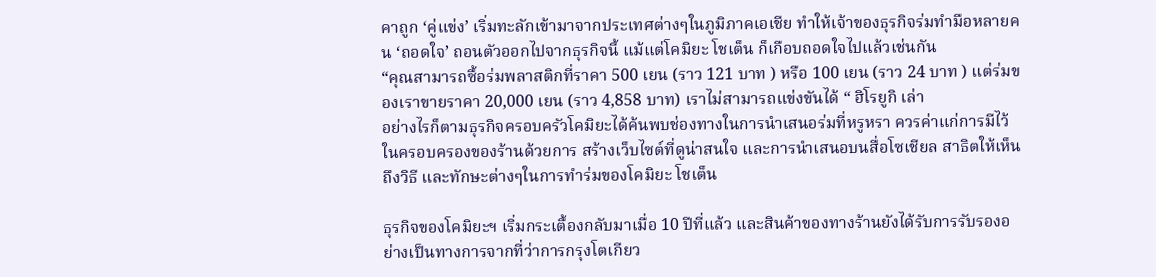คาถูก ‘คู่แข่ง’ เริ่มทะลักเข้ามาจากประเทศต่างๆในภูมิภาคเอเชีย ทำให้เจ้าของธุรกิจร่มทำมือหลายคน ‘ถอดใจ’ ถอนตัวออกไปจากธุรกิจนี้ แม้แต่โคมิยะ โชเต็น ก็เกือบถอดใจไปแล้วเช่นกัน
“คุณสามารถซื้อร่มพลาสติกที่ราคา 500 เยน (ราว 121 บาท ) หรือ 100 เยน (ราว 24 บาท ) แต่ร่มของเราขายราคา 20,000 เยน (ราว 4,858 บาท) เราไม่สามารถแข่งขันได้ “ ฮิโรยูกิ เล่า
อย่างไรก็ตามธุรกิจครอบครัวโคมิยะได้ค้นพบช่องทางในการนำเสนอร่มที่หรูหรา ควรค่าแก่การมีไว้ในครอบครองของร้านด้วยการ สร้างเว็บไซต์ที่ดูน่าสนใจ และการนำเสนอบนสื่อโซเชียล สาธิตให้เห็นถึงวิธี และทักษะต่างๆในการทำร่มของโคมิยะ โชเต็น

ธุรกิจของโคมิยะฯ เริ่มกระเตื้องกลับมาเมื่อ 10 ปีที่แล้ว และสินค้าของทางร้านยังได้รับการรับรองอย่างเป็นทางการจากที่ว่าการกรุงโตเกียว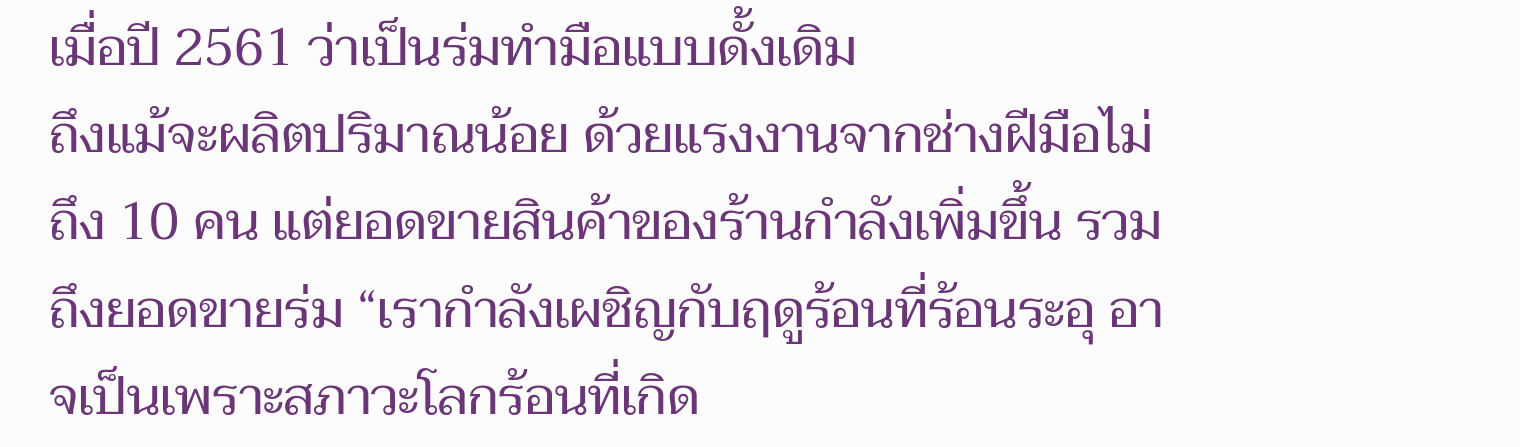เมื่อปี 2561 ว่าเป็นร่มทำมือแบบดั้งเดิม
ถึงแม้จะผลิตปริมาณน้อย ด้วยแรงงานจากช่างฝีมือไม่ถึง 10 คน แต่ยอดขายสินค้าของร้านกำลังเพิ่มขึ้น รวมถึงยอดขายร่ม “เรากำลังเผชิญกับฤดูร้อนที่ร้อนระอุ อาจเป็นเพราะสภาวะโลกร้อนที่เกิด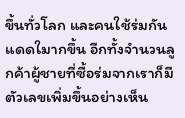ขึ้นทั่วโลก และคนใช้ร่มกันแดดใมากขึ้น อีกทั้งจำนวนลูกค้าผู้ชายที่ซื้อร่มจากเราก็มีตัวเลขเพิ่มขึ้นอย่างเห็น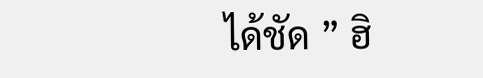ได้ชัด ” ฮิ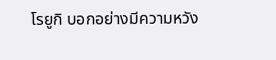โรยูกิ บอกอย่างมีความหวัง